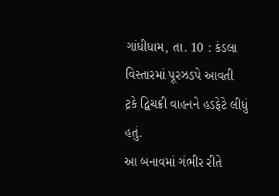ગાંધીધામ, તા. 10 : કંડલા વિસ્તારમાં પૂરઝડપે આવતી
ટ્રકે દ્વિચક્રી વાહનને હડફેટે લીધું હતું.
આ બનાવમાં ગંભીર રીતે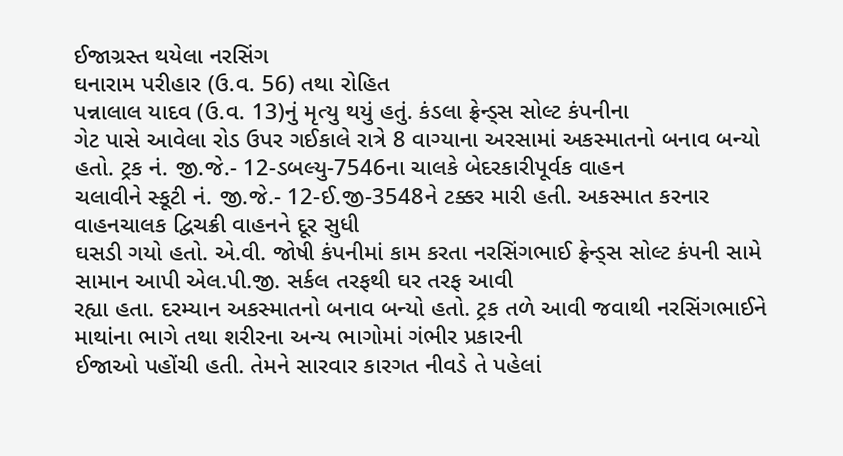ઈજાગ્રસ્ત થયેલા નરસિંગ
ઘનારામ પરીહાર (ઉ.વ. 56) તથા રોહિત
પન્નાલાલ યાદવ (ઉ.વ. 13)નું મૃત્યુ થયું હતું. કંડલા ફ્રેન્ડ્સ સોલ્ટ કંપનીના
ગેટ પાસે આવેલા રોડ ઉપર ગઈકાલે રાત્રે 8 વાગ્યાના અરસામાં અકસ્માતનો બનાવ બન્યો
હતો. ટ્રક નં. જી.જે.- 12-ડબલ્યુ-7546ના ચાલકે બેદરકારીપૂર્વક વાહન
ચલાવીને સ્કૂટી નં. જી.જે.- 12-ઈ.જી-3548ને ટક્કર મારી હતી. અકસ્માત કરનાર વાહનચાલક દ્વિચક્રી વાહનને દૂર સુધી
ઘસડી ગયો હતો. એ.વી. જોષી કંપનીમાં કામ કરતા નરસિંગભાઈ ફ્રેન્ડ્સ સોલ્ટ કંપની સામે
સામાન આપી એલ.પી.જી. સર્કલ તરફથી ઘર તરફ આવી
રહ્યા હતા. દરમ્યાન અકસ્માતનો બનાવ બન્યો હતો. ટ્રક તળે આવી જવાથી નરસિંગભાઈને માથાંના ભાગે તથા શરીરના અન્ય ભાગોમાં ગંભીર પ્રકારની
ઈજાઓ પહોંચી હતી. તેમને સારવાર કારગત નીવડે તે પહેલાં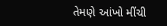તેમણે આંખો મીંચી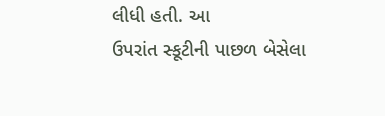લીધી હતી. આ
ઉપરાંત સ્કૂટીની પાછળ બેસેલા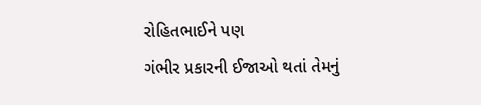રોહિતભાઈને પણ
ગંભીર પ્રકારની ઈજાઓ થતાં તેમનું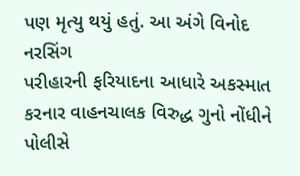પણ મૃત્યુ થયું હતું. આ અંગે વિનોદ નરસિંગ
પરીહારની ફરિયાદના આધારે અકસ્માત કરનાર વાહનચાલક વિરુદ્ધ ગુનો નોંધીને પોલીસે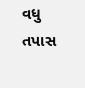વધુ તપાસ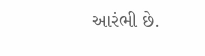આરંભી છે.